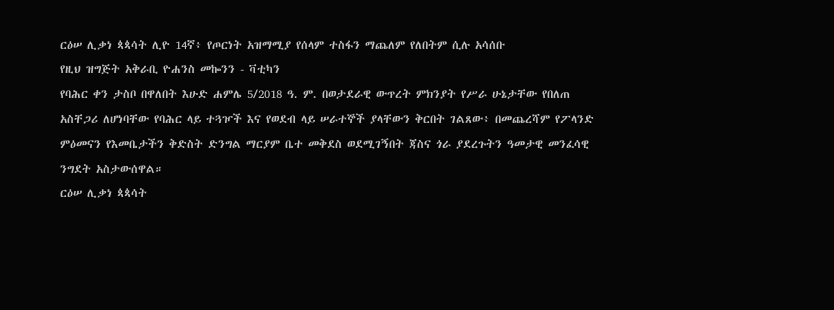ርዕሠ ሊቃነ ጳጳሳት ሊዮ 14ኛ፥ የጦርነት አዝማሚያ የሰላም ተስፋን ማጨለም የለበትም ሲሉ አሳሰቡ
የዚህ ዝግጅት አቅራቢ ዮሐንስ መኰንን - ቫቲካን
የባሕር ቀን ታስቦ በዋለበት እሁድ ሐምሌ 5/2018 ዓ. ም. በወታደራዊ ውጥረት ምክንያት የሥራ ሁኔታቸው የበለጠ አስቸጋሪ ለሆነባቸው የባሕር ላይ ተጓዦች እና የወደብ ላይ ሠራተኞች ያላቸውን ቅርበት ገልጸው፥ በመጨረሻም የፖላንድ ምዕመናን የእመቤታችን ቅድስት ድንግል ማርያም ቤተ መቅደስ ወደሚገኝበት ጃስና ጎራ ያደረጉትን ዓመታዊ መንፈሳዊ ንግደት አስታውሰዋል።
ርዕሠ ሊቃነ ጳጳሳት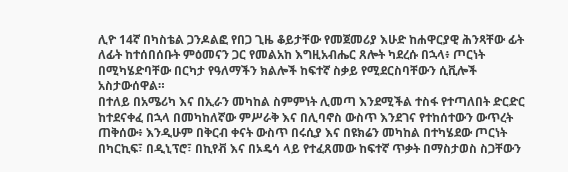ሊዮ 14ኛ በካስቴል ጋንዶልፎ የበጋ ጊዜ ቆይታቸው የመጀመሪያ እሁድ ከሐዋርያዊ ሕንጻቸው ፊት ለፊት ከተሰበሰቡት ምዕመናን ጋር የመልአከ እግዚአብሔር ጸሎት ካደረሱ በኋላ፥ ጦርነት በሚካሄድባቸው በርካታ የዓለማችን ክልሎች ከፍተኛ ስቃይ የሚደርስባቸውን ሲቪሎች አስታውሰዋል።
በተለይ በአሜሪካ እና በኢራን መካከል ስምምነት ሊመጣ እንደሚችል ተስፋ የተጣለበት ድርድር ከተደናቀፈ በኋላ በመካከለኛው ምሥራቅ እና በሊባኖስ ውስጥ እንደገና የተከሰተውን ውጥረት ጠቅሰው፥ እንዲሁም በቅርብ ቀናት ውስጥ በሩሲያ እና በዩክሬን መካከል በተካሄደው ጦርነት በካርኪፍ፣ በዲኒፕሮ፣ በኪየቭ እና በኦዴሳ ላይ የተፈጸመው ከፍተኛ ጥቃት በማስታወስ ስጋቸውን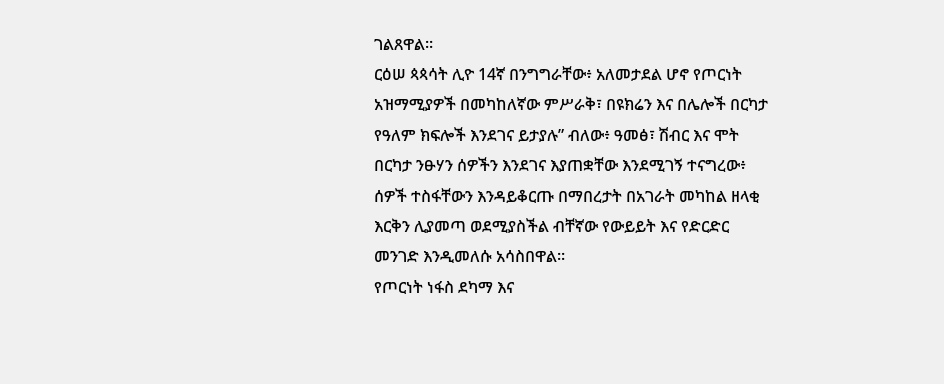ገልጸዋል።
ርዕሠ ጳጳሳት ሊዮ 14ኛ በንግግራቸው፥ አለመታደል ሆኖ የጦርነት አዝማሚያዎች በመካከለኛው ምሥራቅ፣ በዩክሬን እና በሌሎች በርካታ የዓለም ክፍሎች እንደገና ይታያሉ” ብለው፥ ዓመፅ፣ ሽብር እና ሞት በርካታ ንፁሃን ሰዎችን እንደገና እያጠቋቸው እንደሚገኝ ተናግረው፥ ሰዎች ተስፋቸውን እንዳይቆርጡ በማበረታት በአገራት መካከል ዘላቂ እርቅን ሊያመጣ ወደሚያስችል ብቸኛው የውይይት እና የድርድር መንገድ እንዲመለሱ አሳስበዋል።
የጦርነት ነፋስ ደካማ እና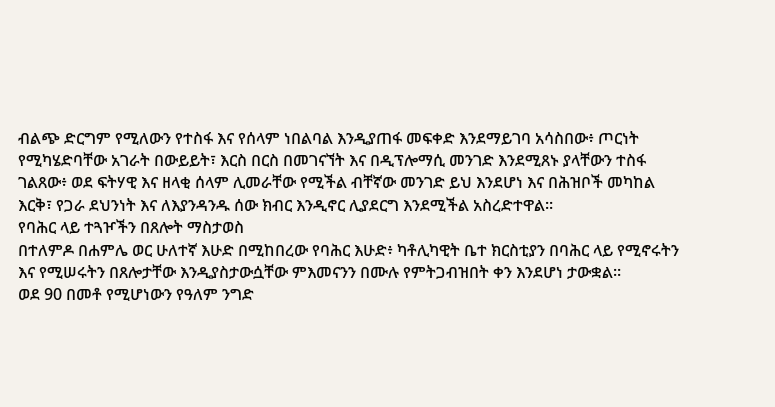ብልጭ ድርግም የሚለውን የተስፋ እና የሰላም ነበልባል እንዲያጠፋ መፍቀድ እንደማይገባ አሳስበው፥ ጦርነት የሚካሄድባቸው አገራት በውይይት፣ እርስ በርስ በመገናኘት እና በዲፕሎማሲ መንገድ እንደሚጸኑ ያላቸውን ተስፋ ገልጸው፥ ወደ ፍትሃዊ እና ዘላቂ ሰላም ሊመራቸው የሚችል ብቸኛው መንገድ ይህ እንደሆነ እና በሕዝቦች መካከል እርቅ፣ የጋራ ደህንነት እና ለእያንዳንዱ ሰው ክብር እንዲኖር ሊያደርግ እንደሚችል አስረድተዋል።
የባሕር ላይ ተጓዦችን በጸሎት ማስታወስ
በተለምዶ በሐምሌ ወር ሁለተኛ እሁድ በሚከበረው የባሕር እሁድ፥ ካቶሊካዊት ቤተ ክርስቲያን በባሕር ላይ የሚኖሩትን እና የሚሠሩትን በጸሎታቸው እንዲያስታውሷቸው ምእመናንን በሙሉ የምትጋብዝበት ቀን እንደሆነ ታውቋል።
ወደ 90 በመቶ የሚሆነውን የዓለም ንግድ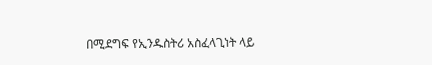በሚደግፍ የኢንዱስትሪ አስፈላጊነት ላይ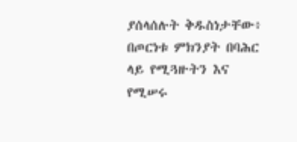ያሰላሰሉት ቅዱስነታቸው፥ በጦርነቱ ምክንያት በባሕር ላይ የሚጓዙትን እና የሚሠሩ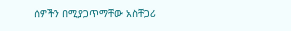ሰዎችን በሚያጋጥማቸው አስቸጋሪ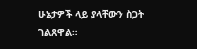ሁኔታዎች ላይ ያላቸውን ስጋት ገልጸዋል።